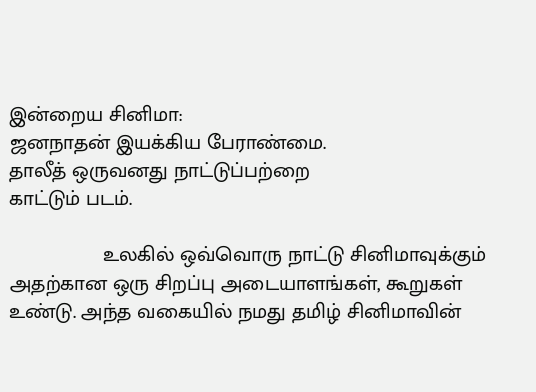இன்றைய சினிமா:
ஜனநாதன் இயக்கிய பேராண்மை.
தாலீத் ஒருவனது நாட்டுப்பற்றை
காட்டும் படம்.

                உலகில் ஒவ்வொரு நாட்டு சினிமாவுக்கும் அதற்கான ஒரு சிறப்பு அடையாளங்கள், கூறுகள் உண்டு. அந்த வகையில் நமது தமிழ் சினிமாவின்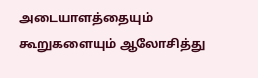அடையாளத்தையும் கூறுகளையும் ஆலோசித்து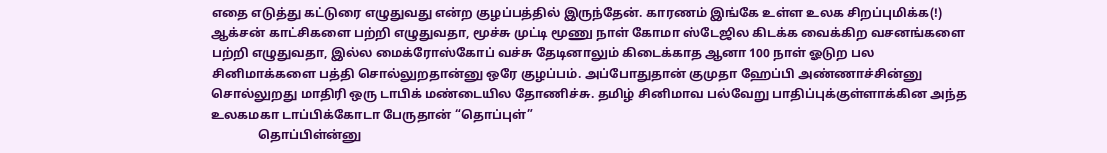எதை எடுத்து கட்டுரை எழுதுவது என்ற குழப்பத்தில் இருந்தேன். காரணம் இங்கே உள்ள உலக சிறப்புமிக்க(!) ஆக்சன் காட்சிகளை பற்றி எழுதுவதா, மூச்சு முட்டி மூணு நாள் கோமா ஸ்டேஜில கிடக்க வைக்கிற வசனங்களை பற்றி எழுதுவதா, இல்ல மைக்ரோஸ்கோப் வச்சு தேடினாலும் கிடைக்காத ஆனா 100 நாள் ஓடுற பல சினிமாக்களை பத்தி சொல்லுறதான்னு ஒரே குழப்பம். அப்போதுதான் குமுதா ஹேப்பி அண்ணாச்சின்னு சொல்லுறது மாதிரி ஒரு டாபிக் மண்டையில தோணிச்சு. தமிழ் சினிமாவ பல்வேறு பாதிப்புக்குள்ளாக்கின அந்த உலகமகா டாப்பிக்கோடா பேருதான் “தொப்புள்”
               தொப்பிள்ன்னு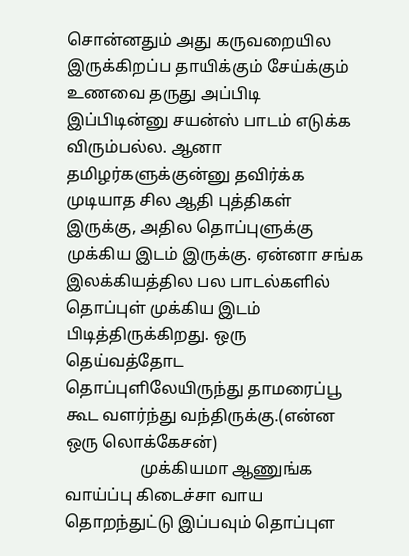சொன்னதும் அது கருவறையில இருக்கிறப்ப தாயிக்கும் சேய்க்கும் உணவை தருது அப்பிடி இப்பிடின்னு சயன்ஸ் பாடம் எடுக்க விரும்பல்ல. ஆனா தமிழர்களுக்குன்னு தவிர்க்க முடியாத சில ஆதி புத்திகள் இருக்கு, அதில தொப்புளுக்கு முக்கிய இடம் இருக்கு. ஏன்னா சங்க இலக்கியத்தில பல பாடல்களில் தொப்புள் முக்கிய இடம் பிடித்திருக்கிறது. ஒரு தெய்வத்தோட தொப்புளிலேயிருந்து தாமரைப்பூ கூட வளர்ந்து வந்திருக்கு.(என்ன ஒரு லொக்கேசன்)
                  முக்கியமா ஆணுங்க வாய்ப்பு கிடைச்சா வாய தொறந்துட்டு இப்பவும் தொப்புள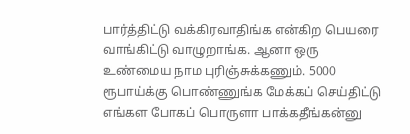பார்த்திட்டு வக்கிரவாதிங்க என்கிற பெயரை வாங்கிட்டு வாழுறாங்க. ஆனா ஒரு உண்மைய நாம புரிஞ்சுக்கணும். 5000 ரூபாய்க்கு பொண்ணுங்க மேக்கப் செய்திட்டு எங்கள போகப் பொருளா பாக்கதீங்கன்னு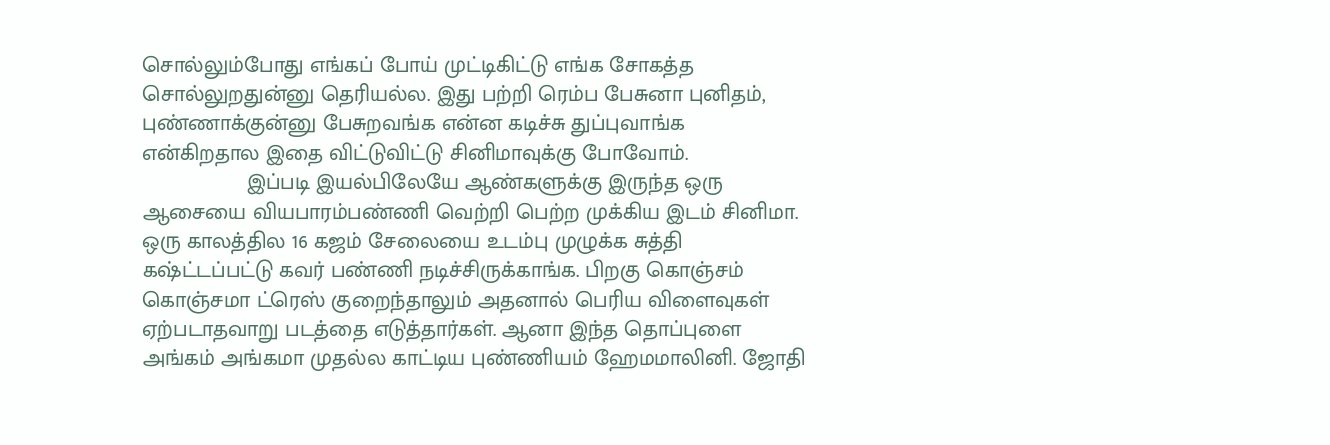சொல்லும்போது எங்கப் போய் முட்டிகிட்டு எங்க சோகத்த சொல்லுறதுன்னு தெரியல்ல. இது பற்றி ரெம்ப பேசுனா புனிதம், புண்ணாக்குன்னு பேசுறவங்க என்ன கடிச்சு துப்புவாங்க என்கிறதால இதை விட்டுவிட்டு சினிமாவுக்கு போவோம்.
                 இப்படி இயல்பிலேயே ஆண்களுக்கு இருந்த ஒரு ஆசையை வியபாரம்பண்ணி வெற்றி பெற்ற முக்கிய இடம் சினிமா. ஒரு காலத்தில 16 கஜம் சேலையை உடம்பு முழுக்க சுத்தி கஷ்ட்டப்பட்டு கவர் பண்ணி நடிச்சிருக்காங்க. பிறகு கொஞ்சம் கொஞ்சமா ட்ரெஸ் குறைந்தாலும் அதனால் பெரிய விளைவுகள் ஏற்படாதவாறு படத்தை எடுத்தார்கள். ஆனா இந்த தொப்புளை அங்கம் அங்கமா முதல்ல காட்டிய புண்ணியம் ஹேமமாலினி. ஜோதி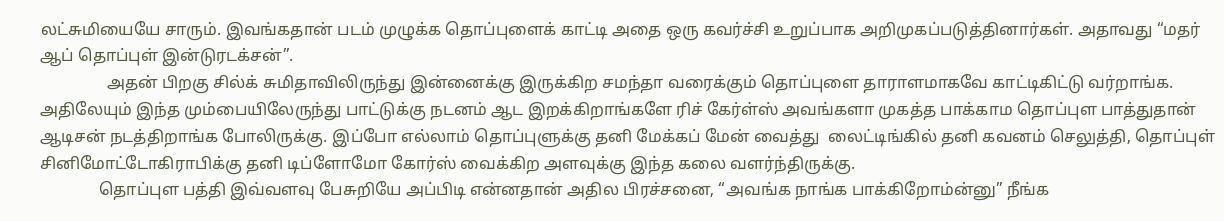லட்சுமியையே சாரும். இவங்கதான் படம் முழுக்க தொப்புளைக் காட்டி அதை ஒரு கவர்ச்சி உறுப்பாக அறிமுகப்படுத்தினார்கள். அதாவது “மதர் ஆப் தொப்புள் இன்டுரடக்சன்”.
                அதன் பிறகு சில்க் சுமிதாவிலிருந்து இன்னைக்கு இருக்கிற சமந்தா வரைக்கும் தொப்புளை தாராளமாகவே காட்டிகிட்டு வர்றாங்க. அதிலேயும் இந்த மும்பையிலேருந்து பாட்டுக்கு நடனம் ஆட இறக்கிறாங்களே ரிச் கேர்ள்ஸ் அவங்களா முகத்த பாக்காம தொப்புள பாத்துதான் ஆடிசன் நடத்திறாங்க போலிருக்கு. இப்போ எல்லாம் தொப்புளுக்கு தனி மேக்கப் மேன் வைத்து  லைட்டிங்கில் தனி கவனம் செலுத்தி, தொப்புள் சினிமோட்டோகிராபிக்கு தனி டிப்ளோமோ கோர்ஸ் வைக்கிற அளவுக்கு இந்த கலை வளர்ந்திருக்கு.
              தொப்புள பத்தி இவ்வளவு பேசுறியே அப்பிடி என்னதான் அதில பிரச்சனை, “அவங்க நாங்க பாக்கிறோம்ன்னு” நீங்க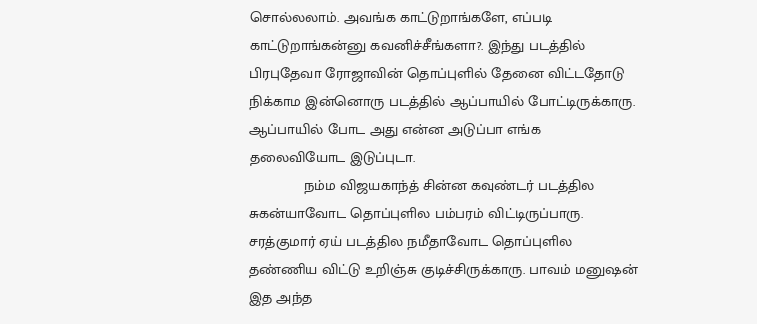சொல்லலாம். அவங்க காட்டுறாங்களே, எப்படி காட்டுறாங்கன்னு கவனிச்சீங்களா?. இந்து படத்தில் பிரபுதேவா ரோஜாவின் தொப்புளில் தேனை விட்டதோடு நிக்காம இன்னொரு படத்தில் ஆப்பாயில் போட்டிருக்காரு. ஆப்பாயில் போட அது என்ன அடுப்பா எங்க தலைவியோட இடுப்புடா.
             நம்ம விஜயகாந்த் சின்ன கவுண்டர் படத்தில சுகன்யாவோட தொப்புளில பம்பரம் விட்டிருப்பாரு. சரத்குமார் ஏய் படத்தில நமீதாவோட தொப்புளில தண்ணிய விட்டு உறிஞ்சு குடிச்சிருக்காரு. பாவம் மனுஷன் இத அந்த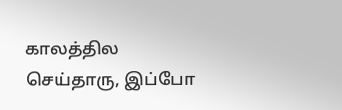காலத்தில செய்தாரு, இப்போ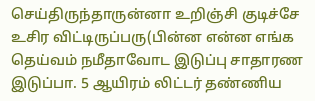செய்திருந்தாருன்னா உறிஞ்சி குடிச்சே உசிர விட்டிருப்பரு(பின்ன என்ன எங்க தெய்வம் நமீதாவோட இடுப்பு சாதாரண இடுப்பா. 5 ஆயிரம் லிட்டர் தண்ணிய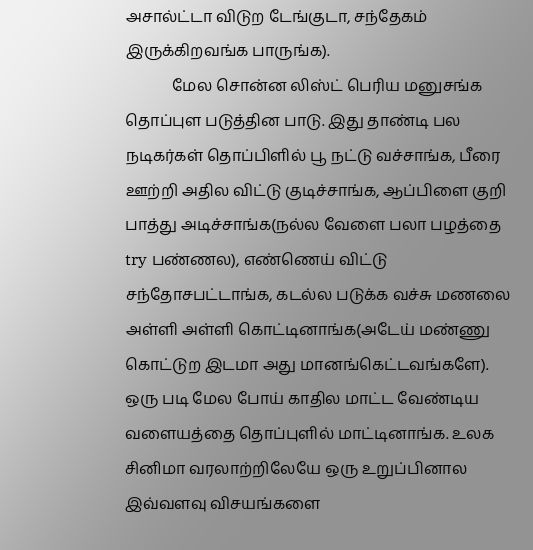அசால்ட்டா விடுற டேங்குடா, சந்தேகம் இருக்கிறவங்க பாருங்க).
            மேல சொன்ன லிஸ்ட் பெரிய மனுசங்க தொப்புள படுத்தின பாடு. இது தாண்டி பல நடிகர்கள் தொப்பிளில் பூ நட்டு வச்சாங்க, பீரை ஊற்றி அதில விட்டு குடிச்சாங்க, ஆப்பிளை குறி பாத்து அடிச்சாங்க(நல்ல வேளை பலா பழத்தை try பண்ணல), எண்ணெய் விட்டு சந்தோசபட்டாங்க, கடல்ல படுக்க வச்சு மணலை அள்ளி அள்ளி கொட்டினாங்க(அடேய் மண்ணு கொட்டுற இடமா அது மானங்கெட்டவங்களே). ஒரு படி மேல போய் காதில மாட்ட வேண்டிய வளையத்தை தொப்புளில் மாட்டினாங்க. உலக சினிமா வரலாற்றிலேயே ஒரு உறுப்பினால இவ்வளவு விசயங்களை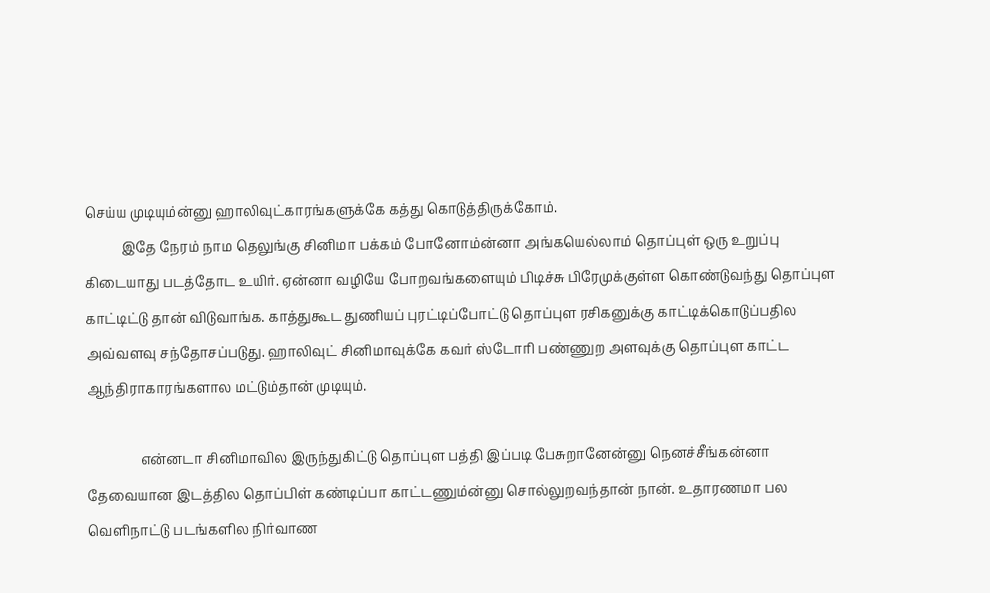செய்ய முடியும்ன்னு ஹாலிவுட்காரங்களுக்கே கத்து கொடுத்திருக்கோம்.
           இதே நேரம் நாம தெலுங்கு சினிமா பக்கம் போனோம்ன்னா அங்கயெல்லாம் தொப்புள் ஒரு உறுப்பு கிடையாது படத்தோட உயிர். ஏன்னா வழியே போறவங்களையும் பிடிச்சு பிரேமுக்குள்ள கொண்டுவந்து தொப்புள காட்டிட்டு தான் விடுவாங்க. காத்துகூட துணியப் புரட்டிப்போட்டு தொப்புள ரசிகனுக்கு காட்டிக்கொடுப்பதில அவ்வளவு சந்தோசப்படுது. ஹாலிவுட் சினிமாவுக்கே கவர் ஸ்டோரி பண்ணுற அளவுக்கு தொப்புள காட்ட ஆந்திராகாரங்களால மட்டும்தான் முடியும்.

                என்னடா சினிமாவில இருந்துகிட்டு தொப்புள பத்தி இப்படி பேசுறானேன்னு நெனச்சீங்கன்னா தேவையான இடத்தில தொப்பிள் கண்டிப்பா காட்டணும்ன்னு சொல்லுறவந்தான் நான். உதாரணமா பல வெளிநாட்டு படங்களில நிர்வாண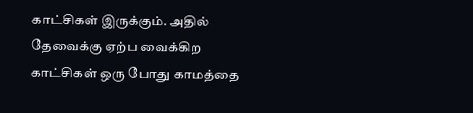காட்சிகள் இருக்கும். அதில் தேவைக்கு ஏற்ப வைக்கிற காட்சிகள் ஒரு போது காமத்தை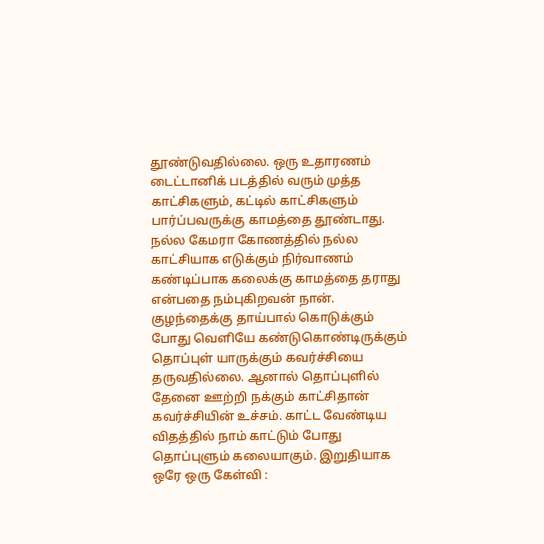தூண்டுவதில்லை. ஒரு உதாரணம் டைட்டானிக் படத்தில் வரும் முத்த காட்சிகளும், கட்டில் காட்சிகளும் பார்ப்பவருக்கு காமத்தை தூண்டாது. நல்ல கேமரா கோணத்தில் நல்ல காட்சியாக எடுக்கும் நிர்வாணம் கண்டிப்பாக கலைக்கு காமத்தை தராது என்பதை நம்புகிறவன் நான். குழந்தைக்கு தாய்பால் கொடுக்கும் போது வெளியே கண்டுகொண்டிருக்கும் தொப்புள் யாருக்கும் கவர்ச்சியை தருவதில்லை. ஆனால் தொப்புளில் தேனை ஊற்றி நக்கும் காட்சிதான் கவர்ச்சியின் உச்சம். காட்ட வேண்டிய விதத்தில் நாம் காட்டும் போது தொப்புளும் கலையாகும். இறுதியாக ஒரே ஒரு கேள்வி :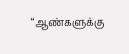“ஆண்களுக்கு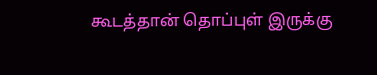கூடத்தான் தொப்புள் இருக்கு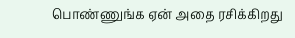பொண்ணுங்க ஏன் அதை ரசிக்கிறது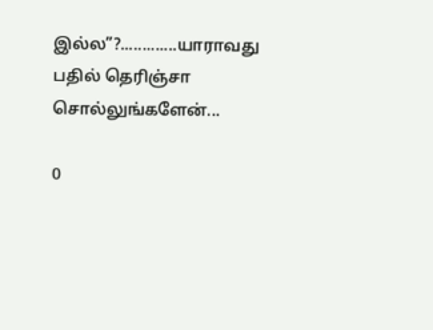இல்ல”?.............யாராவது பதில் தெரிஞ்சா சொல்லுங்களேன்...

0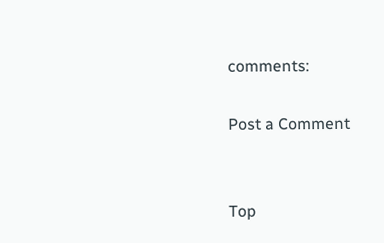comments:

Post a Comment


Top